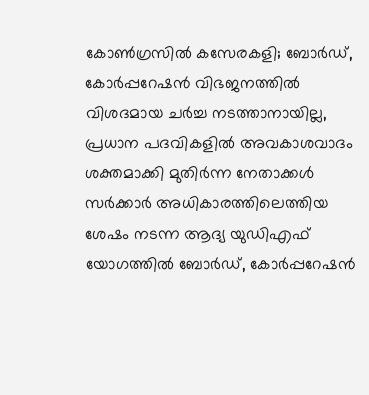കോൺഗ്രസിൽ കസേരകളി; ബോർഡ്, കോർപ്പറേഷൻ വിഭജനത്തിൽ വിശദമായ ചർച്ച നടത്താനായില്ല, പ്രധാന പദവികളിൽ അവകാശവാദം ശക്തമാക്കി മുതിർന്ന നേതാക്കൾ
സർക്കാർ അധികാരത്തിലെത്തിയ ശേഷം നടന്ന ആദ്യ യുഡിഎഫ് യോഗത്തിൽ ബോർഡ്, കോർപ്പറേഷൻ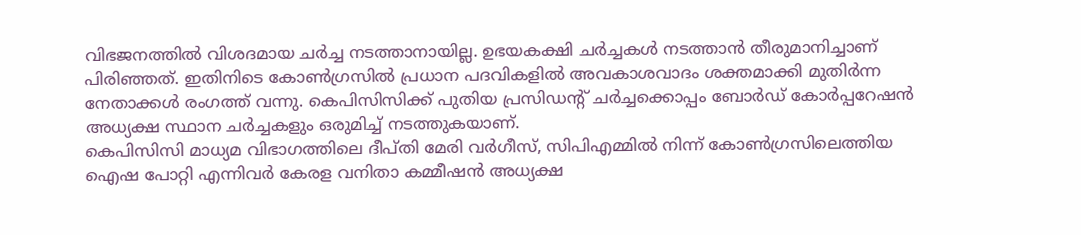വിഭജനത്തിൽ വിശദമായ ചർച്ച നടത്താനായില്ല. ഉഭയകക്ഷി ചർച്ചകൾ നടത്താൻ തീരുമാനിച്ചാണ് പിരിഞ്ഞത്. ഇതിനിടെ കോൺഗ്രസിൽ പ്രധാന പദവികളിൽ അവകാശവാദം ശക്തമാക്കി മുതിർന്ന നേതാക്കൾ രംഗത്ത് വന്നു. കെപിസിസിക്ക് പുതിയ പ്രസിഡന്റ് ചർച്ചക്കൊപ്പം ബോർഡ് കോർപ്പറേഷൻ അധ്യക്ഷ സ്ഥാന ചർച്ചകളും ഒരുമിച്ച് നടത്തുകയാണ്.
കെപിസിസി മാധ്യമ വിഭാഗത്തിലെ ദീപ്തി മേരി വർഗീസ്, സിപിഎമ്മിൽ നിന്ന് കോൺഗ്രസിലെത്തിയ ഐഷ പോറ്റി എന്നിവർ കേരള വനിതാ കമ്മീഷൻ അധ്യക്ഷ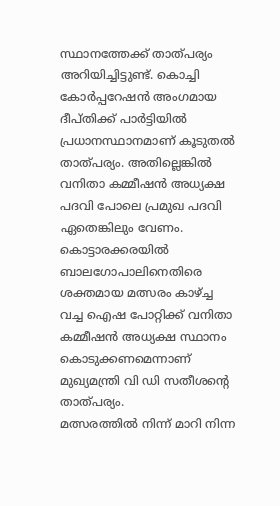സ്ഥാനത്തേക്ക് താത്പര്യം അറിയിച്ചിട്ടുണ്ട്. കൊച്ചി കോർപ്പറേഷൻ അംഗമായ ദീപ്തിക്ക് പാർട്ടിയിൽ പ്രധാനസ്ഥാനമാണ് കൂടുതൽ താത്പര്യം. അതില്ലെങ്കിൽ വനിതാ കമ്മീഷൻ അധ്യക്ഷ പദവി പോലെ പ്രമുഖ പദവി ഏതെങ്കിലും വേണം. കൊട്ടാരക്കരയിൽ ബാലഗോപാലിനെതിരെ ശക്തമായ മത്സരം കാഴ്ച്ച വച്ച ഐഷ പോറ്റിക്ക് വനിതാ കമ്മീഷൻ അധ്യക്ഷ സ്ഥാനം കൊടുക്കണമെന്നാണ് മുഖ്യമന്ത്രി വി ഡി സതീശൻ്റെ താത്പര്യം.
മത്സരത്തിൽ നിന്ന് മാറി നിന്ന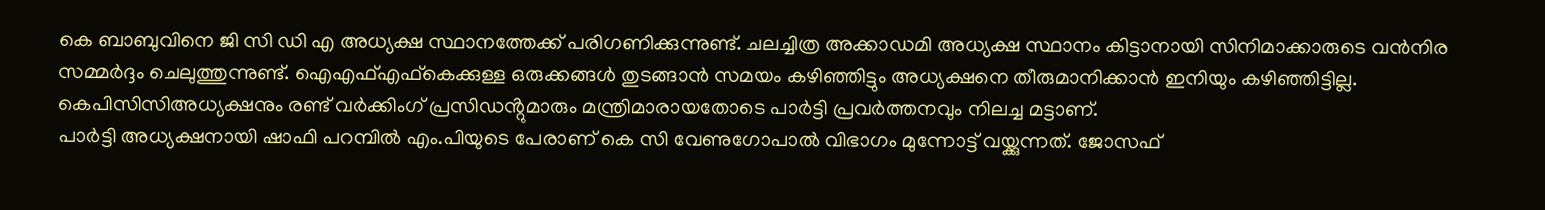കെ ബാബുവിനെ ജി സി ഡി എ അധ്യക്ഷ സ്ഥാനത്തേക്ക് പരിഗണിക്കുന്നുണ്ട്. ചലച്ചിത്ര അക്കാഡമി അധ്യക്ഷ സ്ഥാനം കിട്ടാനായി സിനിമാക്കാരുടെ വൻനിര സമ്മർദ്ദം ചെലുത്തുന്നുണ്ട്. ഐഎഫ്എഫ്കെക്കുള്ള ഒരുക്കങ്ങൾ തുടങ്ങാൻ സമയം കഴിഞ്ഞിട്ടും അധ്യക്ഷനെ തീരുമാനിക്കാൻ ഇനിയും കഴിഞ്ഞിട്ടില്ല. കെപിസിസിഅധ്യക്ഷനും രണ്ട് വർക്കിംഗ് പ്രസിഡൻ്റുമാരും മന്ത്രിമാരായതോടെ പാർട്ടി പ്രവർത്തനവും നിലച്ച മട്ടാണ്.
പാർട്ടി അധ്യക്ഷനായി ഷാഫി പറമ്പിൽ എം.പിയുടെ പേരാണ് കെ സി വേണുഗോപാൽ വിഭാഗം മുന്നോട്ട് വയ്ക്കുന്നത്. ജോസഫ്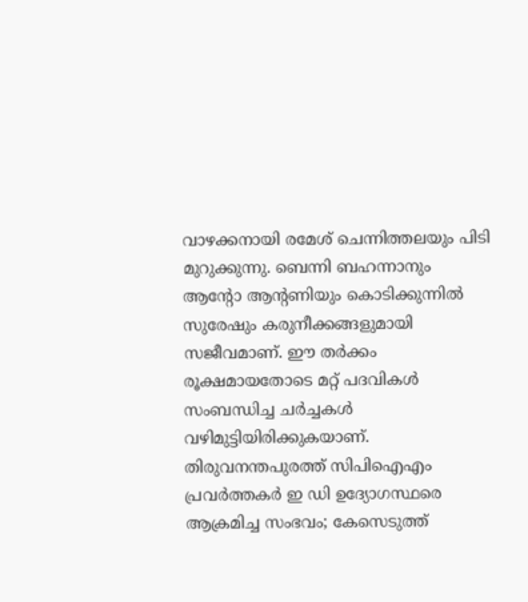വാഴക്കനായി രമേശ് ചെന്നിത്തലയും പിടി മുറുക്കുന്നു. ബെന്നി ബഹന്നാനും ആൻ്റോ ആൻ്റണിയും കൊടിക്കുന്നിൽ സുരേഷും കരുനീക്കങ്ങളുമായി സജീവമാണ്. ഈ തർക്കം രൂക്ഷമായതോടെ മറ്റ് പദവികൾ സംബന്ധിച്ച ചർച്ചകൾ വഴിമുട്ടിയിരിക്കുകയാണ്.
തിരുവനന്തപുരത്ത് സിപിഐഎം പ്രവർത്തകർ ഇ ഡി ഉദ്യോഗസ്ഥരെ ആക്രമിച്ച സംഭവം; കേസെടുത്ത്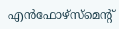എൻഫോഴ്സ്മെന്റ്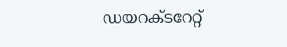ഡയറക്ടറേറ്റ്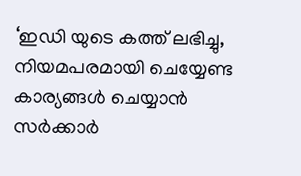‘ഇഡി യുടെ കത്ത് ലഭിച്ചു, നിയമപരമായി ചെയ്യേണ്ട കാര്യങ്ങൾ ചെയ്യാൻ സർക്കാർ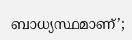ബാധ്യസ്ഥമാണ്’;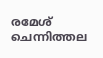രമേശ് ചെന്നിത്തല